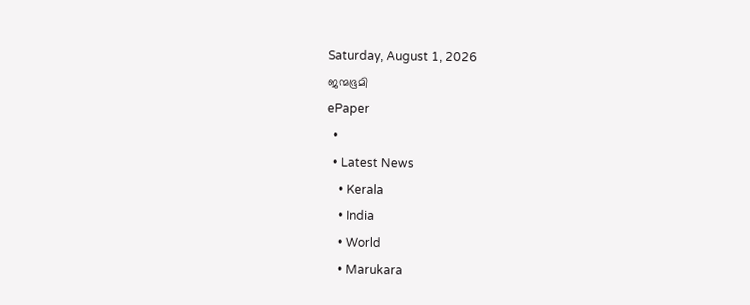Saturday, August 1, 2026
ജന്മഭൂമി
ePaper
  •
  • Latest News
    • Kerala
    • India
    • World
    • Marukara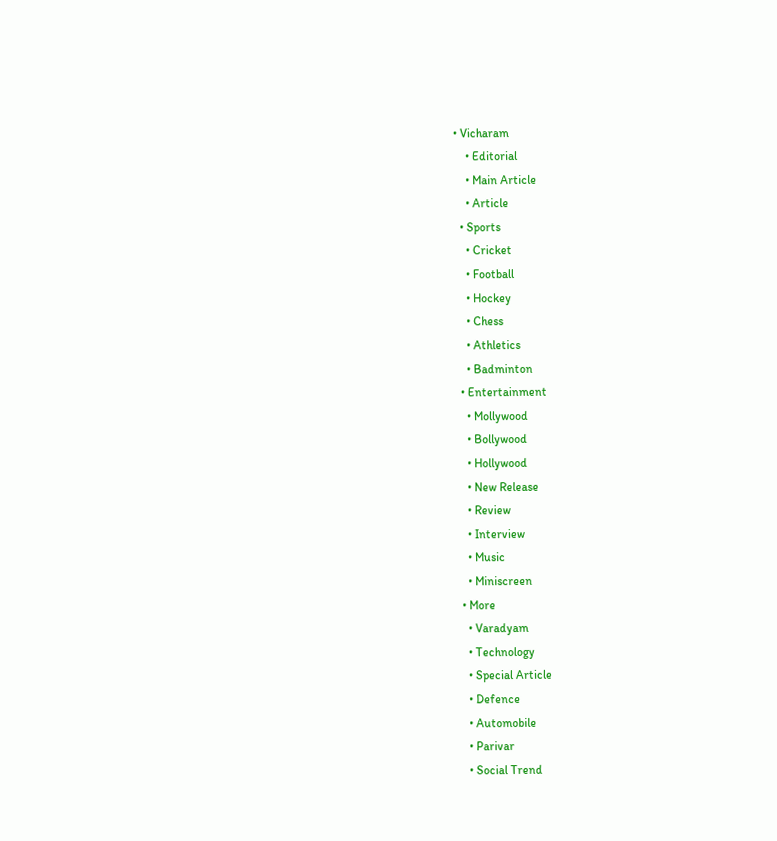• Vicharam
    • Editorial
    • Main Article
    • Article
  • Sports
    • Cricket
    • Football
    • Hockey
    • Chess
    • Athletics
    • Badminton
  • Entertainment
    • Mollywood
    • Bollywood
    • Hollywood
    • New Release
    • Review
    • Interview
    • Music
    • Miniscreen
  • More
    • Varadyam
    • Technology
    • Special Article
    • Defence
    • Automobile
    • Parivar
    • Social Trend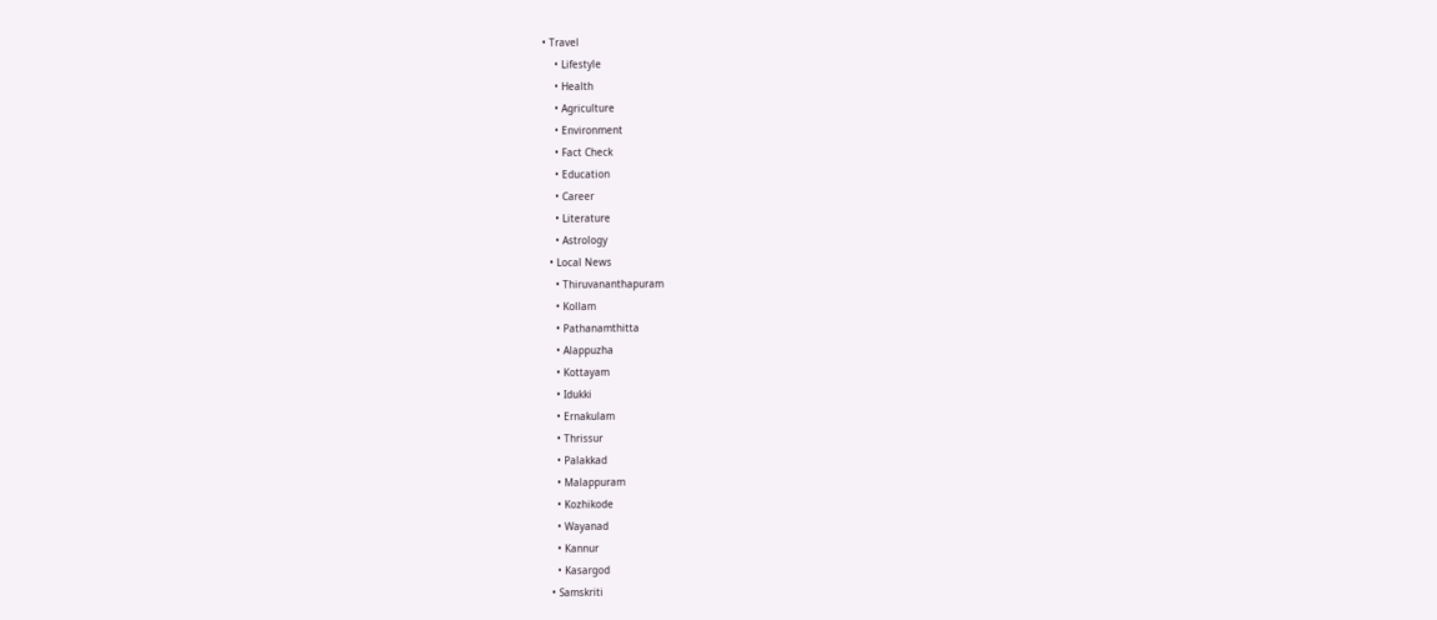• Travel
    • Lifestyle
    • Health
    • Agriculture
    • Environment
    • Fact Check
    • Education
    • Career
    • Literature
    • Astrology
  • Local News
    • Thiruvananthapuram
    • Kollam
    • Pathanamthitta
    • Alappuzha
    • Kottayam
    • Idukki
    • Ernakulam
    • Thrissur
    • Palakkad
    • Malappuram
    • Kozhikode
    • Wayanad
    • Kannur
    • Kasargod
  • Samskriti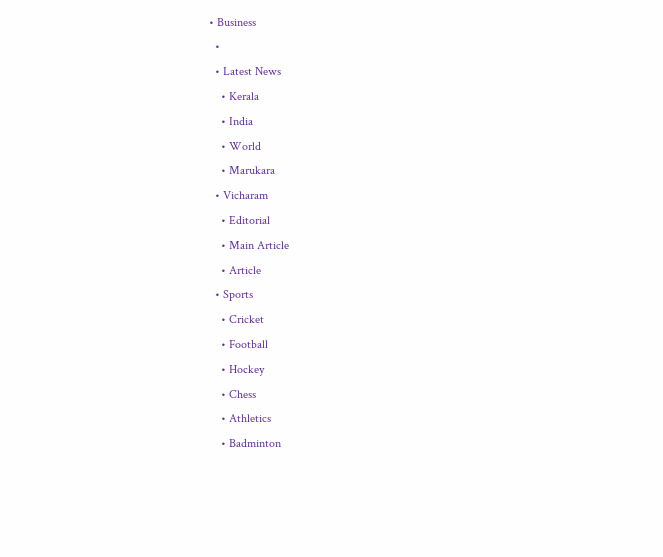• Business
  •
  • Latest News
    • Kerala
    • India
    • World
    • Marukara
  • Vicharam
    • Editorial
    • Main Article
    • Article
  • Sports
    • Cricket
    • Football
    • Hockey
    • Chess
    • Athletics
    • Badminton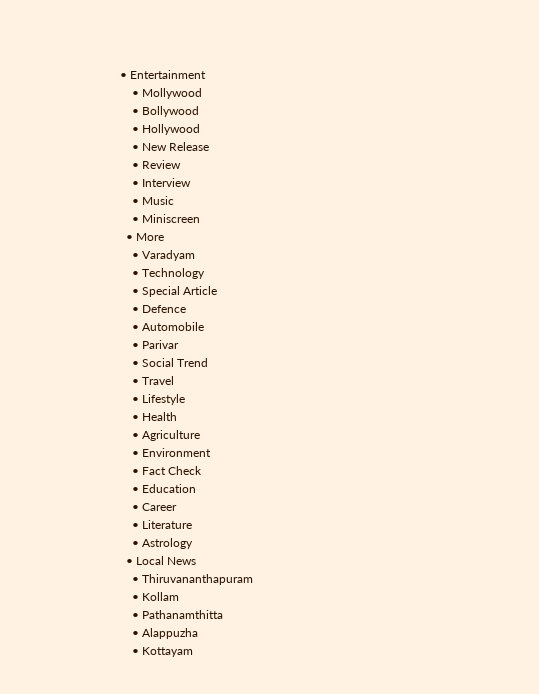• Entertainment
    • Mollywood
    • Bollywood
    • Hollywood
    • New Release
    • Review
    • Interview
    • Music
    • Miniscreen
  • More
    • Varadyam
    • Technology
    • Special Article
    • Defence
    • Automobile
    • Parivar
    • Social Trend
    • Travel
    • Lifestyle
    • Health
    • Agriculture
    • Environment
    • Fact Check
    • Education
    • Career
    • Literature
    • Astrology
  • Local News
    • Thiruvananthapuram
    • Kollam
    • Pathanamthitta
    • Alappuzha
    • Kottayam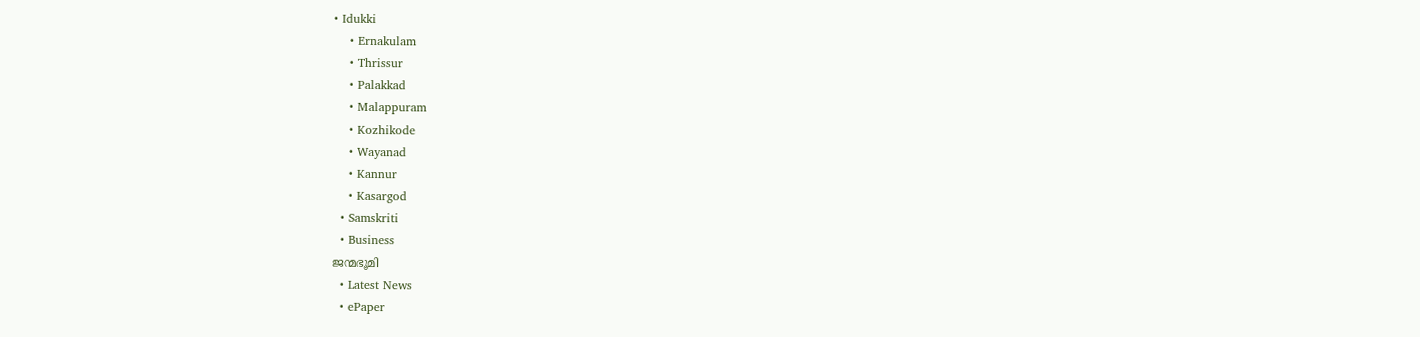• Idukki
    • Ernakulam
    • Thrissur
    • Palakkad
    • Malappuram
    • Kozhikode
    • Wayanad
    • Kannur
    • Kasargod
  • Samskriti
  • Business
ജന്മഭൂമി
  • Latest News
  • ePaper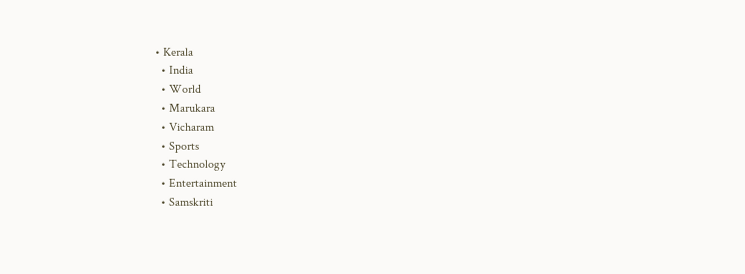• Kerala
  • India
  • World
  • Marukara
  • Vicharam
  • Sports
  • Technology
  • Entertainment
  • Samskriti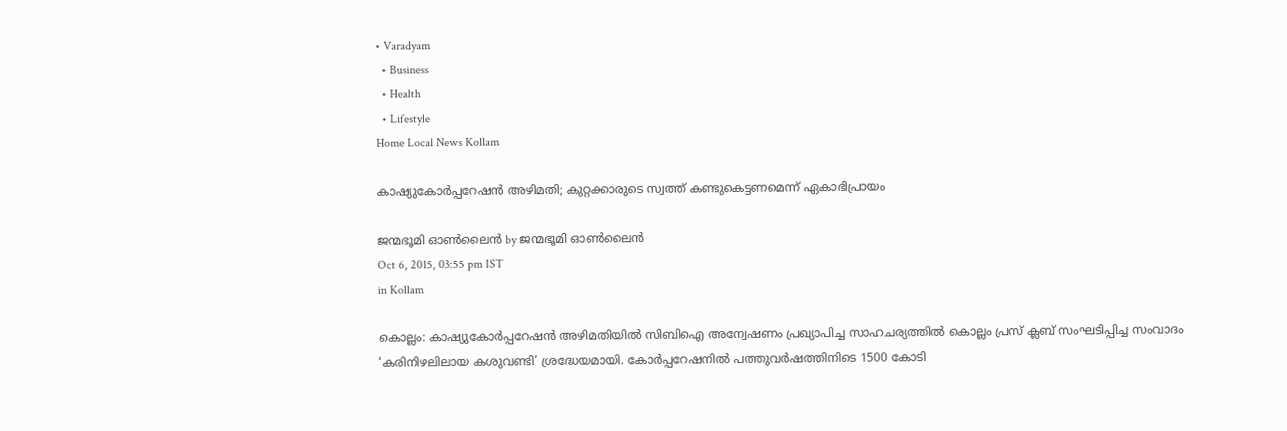• Varadyam
  • Business
  • Health
  • Lifestyle
Home Local News Kollam

കാഷ്യുകോര്‍പ്പറേഷന്‍ അഴിമതി; കുറ്റക്കാരുടെ സ്വത്ത് കണ്ടുകെട്ടണമെന്ന് ഏകാഭിപ്രായം

ജന്മഭൂമി ഓണ്‍ലൈന്‍ by ജന്മഭൂമി ഓണ്‍ലൈന്‍
Oct 6, 2015, 03:55 pm IST
in Kollam

കൊല്ലം: കാഷ്യുകോര്‍പ്പറേഷന്‍ അഴിമതിയില്‍ സിബിഐ അന്വേഷണം പ്രഖ്യാപിച്ച സാഹചര്യത്തില്‍ കൊല്ലം പ്രസ് ക്ലബ് സംഘടിപ്പിച്ച സംവാദം ‘കരിനിഴലിലായ കശുവണ്ടി’ ശ്രദ്ധേയമായി. കോര്‍പ്പറേഷനില്‍ പത്തുവര്‍ഷത്തിനിടെ 1500 കോടി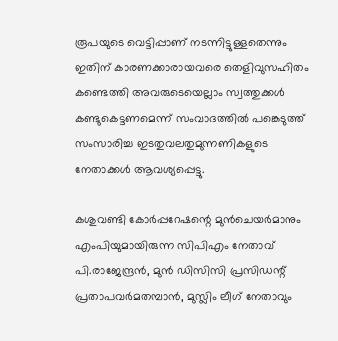രൂപയുടെ വെട്ടിപ്പാണ് നടന്നിട്ടുള്ളതെന്നും ഇതിന് കാരണക്കാരായവരെ തെളിവുസഹിതം കണ്ടെത്തി അവരുടെയെല്ലാം സ്വത്തുക്കള്‍ കണ്ടുകെട്ടണമെന്ന് സംവാദത്തില്‍ പങ്കെടുത്ത് സംസാരിച്ച ഇടതുവലതുമുന്നണികളുടെ നേതാക്കള്‍ ആവശ്യപ്പെട്ടു.

കശുവണ്ടി കോര്‍പ്പറേഷന്റെ മുന്‍ചെയര്‍മാനും എംപിയുമായിരുന്ന സിപിഎം നേതാവ് പി.രാജേന്ദ്രന്‍, മുന്‍ ഡിസിസി പ്രസിഡന്റ് പ്രതാപവര്‍മതമ്പാന്‍, മുസ്ലിം ലീഗ് നേതാവും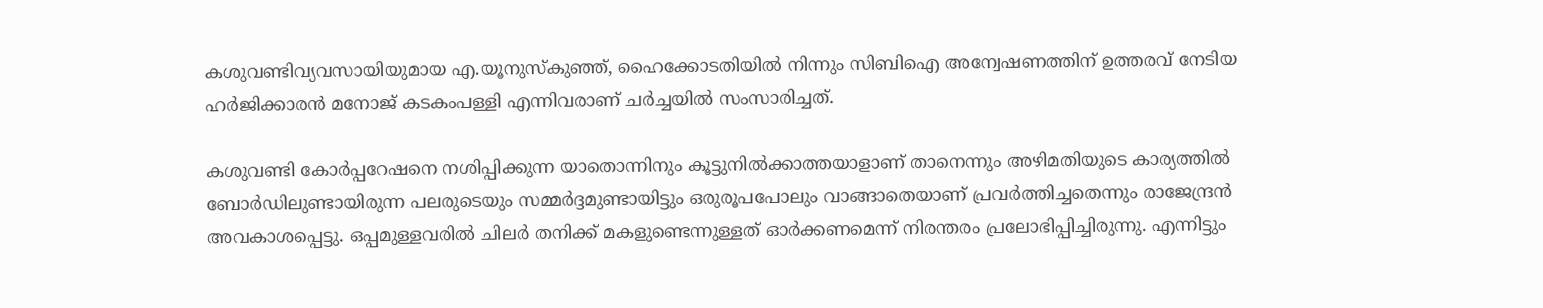കശുവണ്ടിവ്യവസായിയുമായ എ.യൂനുസ്‌കുഞ്ഞ്, ഹൈക്കോടതിയില്‍ നിന്നും സിബിഐ അന്വേഷണത്തിന് ഉത്തരവ് നേടിയ ഹര്‍ജിക്കാരന്‍ മനോജ് കടകംപള്ളി എന്നിവരാണ് ചര്‍ച്ചയില്‍ സംസാരിച്ചത്.

കശുവണ്ടി കോര്‍പ്പറേഷനെ നശിപ്പിക്കുന്ന യാതൊന്നിനും കൂട്ടുനില്‍ക്കാത്തയാളാണ് താനെന്നും അഴിമതിയുടെ കാര്യത്തില്‍ ബോര്‍ഡിലുണ്ടായിരുന്ന പലരുടെയും സമ്മര്‍ദ്ദമുണ്ടായിട്ടും ഒരുരൂപപോലും വാങ്ങാതെയാണ് പ്രവര്‍ത്തിച്ചതെന്നും രാജേന്ദ്രന്‍ അവകാശപ്പെട്ടു. ഒപ്പമുള്ളവരില്‍ ചിലര്‍ തനിക്ക് മകളുണ്ടെന്നുള്ളത് ഓര്‍ക്കണമെന്ന് നിരന്തരം പ്രലോഭിപ്പിച്ചിരുന്നു. എന്നിട്ടും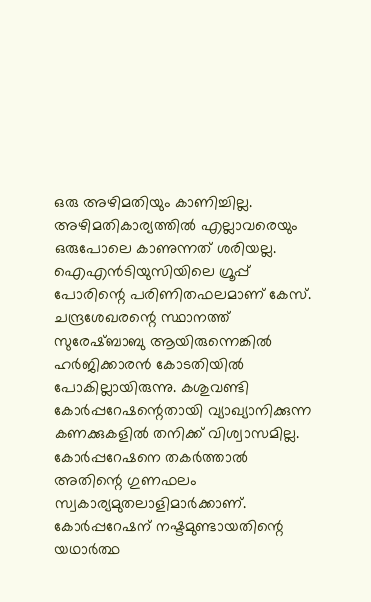ഒരു അഴിമതിയും കാണിച്ചില്ല. അഴിമതികാര്യത്തില്‍ എല്ലാവരെയും ഒരുപോലെ കാണുന്നത് ശരിയല്ല. ഐഎന്‍ടിയുസിയിലെ ഗ്രൂപ്പ് പോരിന്റെ പരിണിതഫലമാണ് കേസ്. ചന്ദ്രശേഖരന്റെ സ്ഥാനത്ത് സുരേഷ്ബാബു ആയിരുന്നെങ്കില്‍ ഹര്‍ജിക്കാരന്‍ കോടതിയില്‍ പോകില്ലായിരുന്നു. കശുവണ്ടി കോര്‍പ്പറേഷന്റെതായി വ്യാഖ്യാനിക്കുന്ന കണക്കുകളില്‍ തനിക്ക് വിശ്വാസമില്ല. കോര്‍പ്പറേഷനെ തകര്‍ത്താല്‍ അതിന്റെ ഗുണഫലം സ്വകാര്യമുതലാളിമാര്‍ക്കാണ്. കോര്‍പ്പറേഷന് നഷ്ടമുണ്ടായതിന്റെ യഥാര്‍ത്ഥ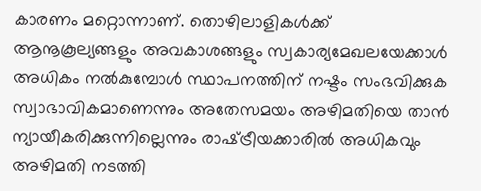കാരണം മറ്റൊന്നാണ്. തൊഴിലാളികള്‍ക്ക് ആനൂകൂല്യങ്ങളും അവകാശങ്ങളും സ്വകാര്യമേഖലയേക്കാള്‍ അധികം നല്‍കുമ്പോള്‍ സ്ഥാപനത്തിന് നഷ്ടം സംഭവിക്കുക സ്വാഭാവികമാണെന്നും അതേസമയം അഴിമതിയെ താന്‍ ന്യായീകരിക്കുന്നില്ലെന്നും രാഷ്‌ട്രീയക്കാരില്‍ അധികവും അഴിമതി നടത്തി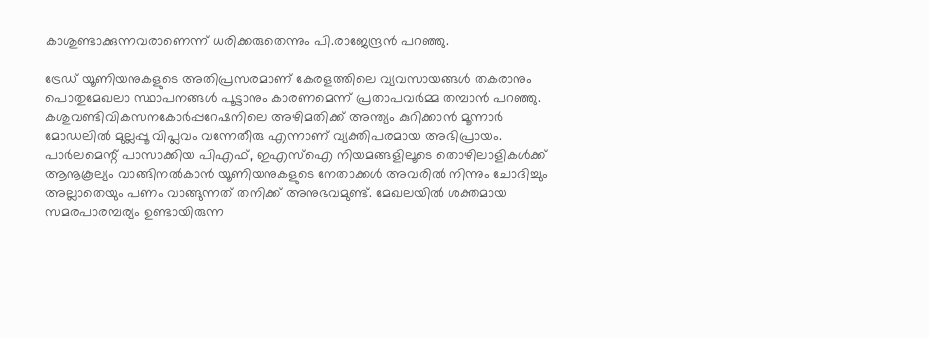കാശുണ്ടാക്കുന്നവരാണെന്ന് ധരിക്കരുതെന്നും പി.രാജേന്ദ്രന്‍ പറഞ്ഞു.

ട്രേഡ് യൂണിയനുകളുടെ അതിപ്രസരമാണ് കേരളത്തിലെ വ്യവസായങ്ങള്‍ തകരാനും പൊതുമേഖലാ സ്ഥാപനങ്ങള്‍ പൂട്ടാനും കാരണമെന്ന് പ്രതാപവര്‍മ്മ തമ്പാന്‍ പറഞ്ഞു. കശുവണ്ടിവികസനകോര്‍പ്പറേഷനിലെ അഴിമതിക്ക് അന്ത്യം കുറിക്കാന്‍ മൂന്നാര്‍ മോഡലില്‍ മുല്ലപ്പൂ വിപ്ലവം വന്നേതീരു എന്നാണ് വ്യക്തിപരമായ അഭിപ്രായം. പാര്‍ലമെന്റ് പാസാക്കിയ പിഎഫ്, ഇഎസ്‌ഐ നിയമങ്ങളിലൂടെ തൊഴിലാളികള്‍ക്ക് ആനൂകൂല്യം വാങ്ങിനല്‍കാന്‍ യൂണിയനുകളുടെ നേതാക്കള്‍ അവരില്‍ നിന്നും ചോദിച്ചും അല്ലാതെയും പണം വാങ്ങുന്നത് തനിക്ക് അനുഭവമുണ്ട്. മേഖലയില്‍ ശക്തമായ സമരപാരമ്പര്യം ഉണ്ടായിരുന്ന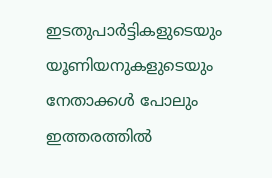ഇടതുപാര്‍ട്ടികളുടെയും യൂണിയനുകളുടെയും നേതാക്കള്‍ പോലും ഇത്തരത്തില്‍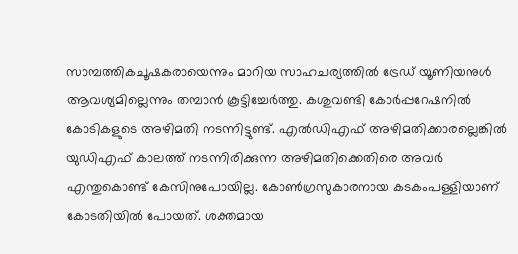സാമ്പത്തികചൂഷകരായെന്നും മാറിയ സാഹചര്യത്തില്‍ ട്രേഡ് യൂണിയനുള്‍ ആവശ്യമില്ലെന്നും തമ്പാന്‍ കൂട്ടിച്ചേര്‍ത്തു. കശുവണ്ടി കോര്‍പ്പറേഷനില്‍ കോടികളുടെ അഴിമതി നടന്നിട്ടുണ്ട്. എല്‍ഡിഎഫ് അഴിമതിക്കാരല്ലെങ്കില്‍ യുഡിഎഫ് കാലത്ത് നടന്നിരിക്കുന്ന അഴിമതിക്കെതിരെ അവര്‍ എന്തുകൊണ്ട് കേസിനുപോയില്ല. കോണ്‍ഗ്രസുകാരനായ കടകംപള്ളിയാണ് കോടതിയില്‍ പോയത്. ശക്തമായ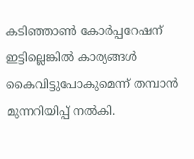കടിഞ്ഞാണ്‍ കോര്‍പ്പറേഷന് ഇട്ടില്ലെങ്കില്‍ കാര്യങ്ങള്‍ കൈവിട്ടുപോകുമെന്ന് തമ്പാന്‍ മുന്നറിയിപ്പ് നല്‍കി.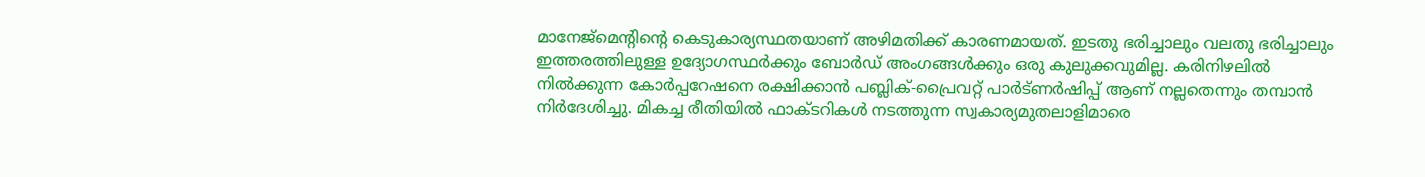മാനേജ്‌മെന്റിന്റെ കെടുകാര്യസ്ഥതയാണ് അഴിമതിക്ക് കാരണമായത്. ഇടതു ഭരിച്ചാലും വലതു ഭരിച്ചാലും ഇത്തരത്തിലുള്ള ഉദ്യോഗസ്ഥര്‍ക്കും ബോര്‍ഡ് അംഗങ്ങള്‍ക്കും ഒരു കുലുക്കവുമില്ല. കരിനിഴലില്‍ നില്‍ക്കുന്ന കോര്‍പ്പറേഷനെ രക്ഷിക്കാന്‍ പബ്ലിക്-പ്രൈവറ്റ് പാര്‍ട്ണര്‍ഷിപ്പ് ആണ് നല്ലതെന്നും തമ്പാന്‍ നിര്‍ദേശിച്ചു. മികച്ച രീതിയില്‍ ഫാക്ടറികള്‍ നടത്തുന്ന സ്വകാര്യമുതലാളിമാരെ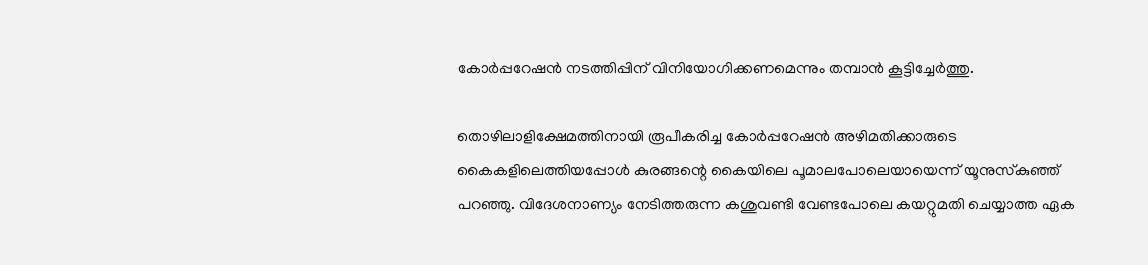കോര്‍പ്പറേഷന്‍ നടത്തിപ്പിന് വിനിയോഗിക്കണമെന്നും തമ്പാന്‍ കൂട്ടിച്ചേര്‍ത്തു.

തൊഴിലാളിക്ഷേമത്തിനായി രൂപീകരിച്ച കോര്‍പ്പറേഷന്‍ അഴിമതിക്കാരുടെ കൈകളിലെത്തിയപ്പോള്‍ കുരങ്ങന്റെ കൈയിലെ പൂമാലപോലെയായെന്ന് യൂനുസ്‌കുഞ്ഞ് പറഞ്ഞു. വിദേശനാണ്യം നേടിത്തരുന്ന കശുവണ്ടി വേണ്ടപോലെ കയറ്റുമതി ചെയ്യാത്ത ഏക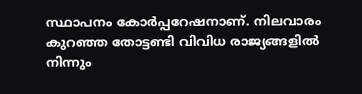സ്ഥാപനം കോര്‍പ്പറേഷനാണ്. നിലവാരം കുറഞ്ഞ തോട്ടണ്ടി വിവിധ രാജ്യങ്ങളില്‍ നിന്നും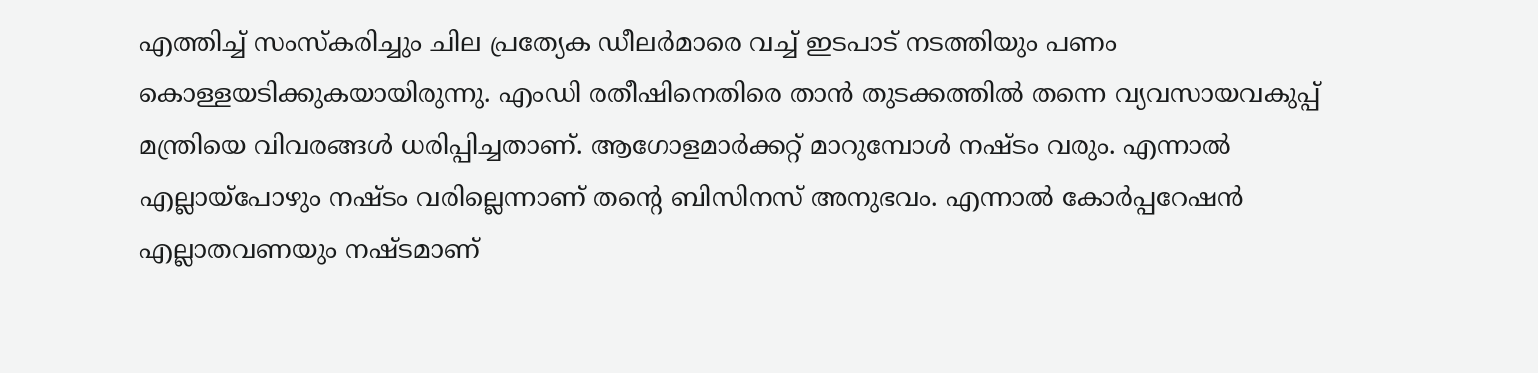എത്തിച്ച് സംസ്‌കരിച്ചും ചില പ്രത്യേക ഡീലര്‍മാരെ വച്ച് ഇടപാട് നടത്തിയും പണം കൊള്ളയടിക്കുകയായിരുന്നു. എംഡി രതീഷിനെതിരെ താന്‍ തുടക്കത്തില്‍ തന്നെ വ്യവസായവകുപ്പ് മന്ത്രിയെ വിവരങ്ങള്‍ ധരിപ്പിച്ചതാണ്. ആഗോളമാര്‍ക്കറ്റ് മാറുമ്പോള്‍ നഷ്ടം വരും. എന്നാല്‍ എല്ലായ്‌പോഴും നഷ്ടം വരില്ലെന്നാണ് തന്റെ ബിസിനസ് അനുഭവം. എന്നാല്‍ കോര്‍പ്പറേഷന്‍ എല്ലാതവണയും നഷ്ടമാണ്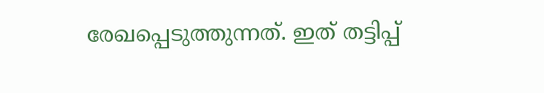രേഖപ്പെടുത്തുന്നത്. ഇത് തട്ടിപ്പ്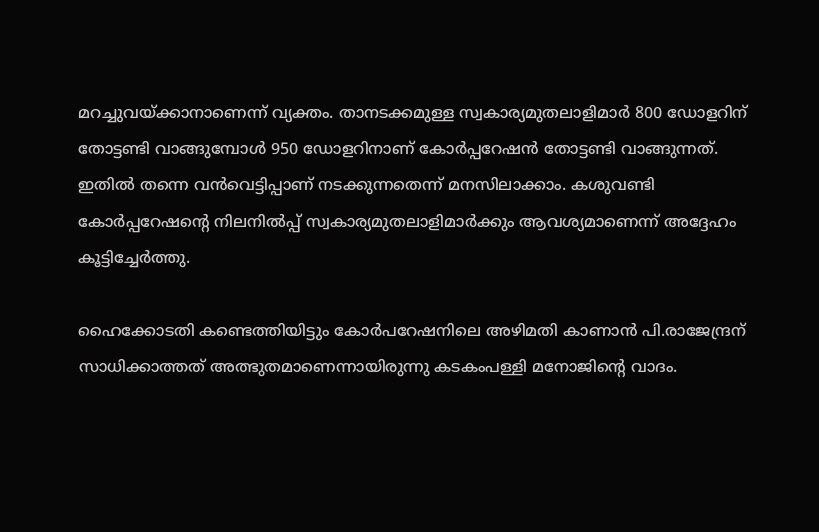മറച്ചുവയ്‌ക്കാനാണെന്ന് വ്യക്തം. താനടക്കമുള്ള സ്വകാര്യമുതലാളിമാര്‍ 800 ഡോളറിന് തോട്ടണ്ടി വാങ്ങുമ്പോള്‍ 950 ഡോളറിനാണ് കോര്‍പ്പറേഷന്‍ തോട്ടണ്ടി വാങ്ങുന്നത്. ഇതില്‍ തന്നെ വന്‍വെട്ടിപ്പാണ് നടക്കുന്നതെന്ന് മനസിലാക്കാം. കശുവണ്ടി കോര്‍പ്പറേഷന്റെ നിലനില്‍പ്പ് സ്വകാര്യമുതലാളിമാര്‍ക്കും ആവശ്യമാണെന്ന് അദ്ദേഹം കൂട്ടിച്ചേര്‍ത്തു.

ഹൈക്കോടതി കണ്ടെത്തിയിട്ടും കോര്‍പറേഷനിലെ അഴിമതി കാണാന്‍ പി.രാജേന്ദ്രന് സാധിക്കാത്തത് അത്ഭുതമാണെന്നായിരുന്നു കടകംപള്ളി മനോജിന്റെ വാദം.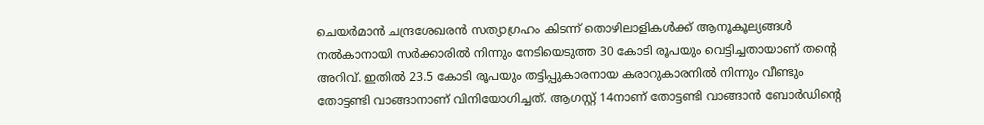ചെയര്‍മാന്‍ ചന്ദ്രശേഖരന്‍ സത്യാഗ്രഹം കിടന്ന് തൊഴിലാളികള്‍ക്ക് ആനൂകൂല്യങ്ങള്‍ നല്‍കാനായി സര്‍ക്കാരില്‍ നിന്നും നേടിയെടുത്ത 30 കോടി രൂപയും വെട്ടിച്ചതായാണ് തന്റെ അറിവ്. ഇതില്‍ 23.5 കോടി രൂപയും തട്ടിപ്പുകാരനായ കരാറുകാരനില്‍ നിന്നും വീണ്ടും തോട്ടണ്ടി വാങ്ങാനാണ് വിനിയോഗിച്ചത്. ആഗസ്റ്റ് 14നാണ് തോട്ടണ്ടി വാങ്ങാന്‍ ബോര്‍ഡിന്റെ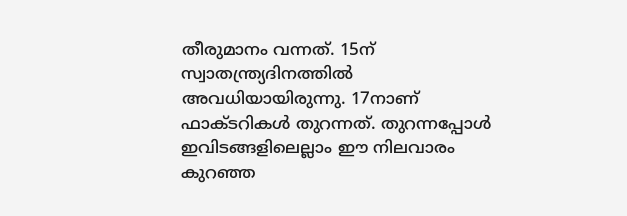തീരുമാനം വന്നത്. 15ന് സ്വാതന്ത്ര്യദിനത്തില്‍ അവധിയായിരുന്നു. 17നാണ് ഫാക്ടറികള്‍ തുറന്നത്. തുറന്നപ്പോള്‍ ഇവിടങ്ങളിലെല്ലാം ഈ നിലവാരം കുറഞ്ഞ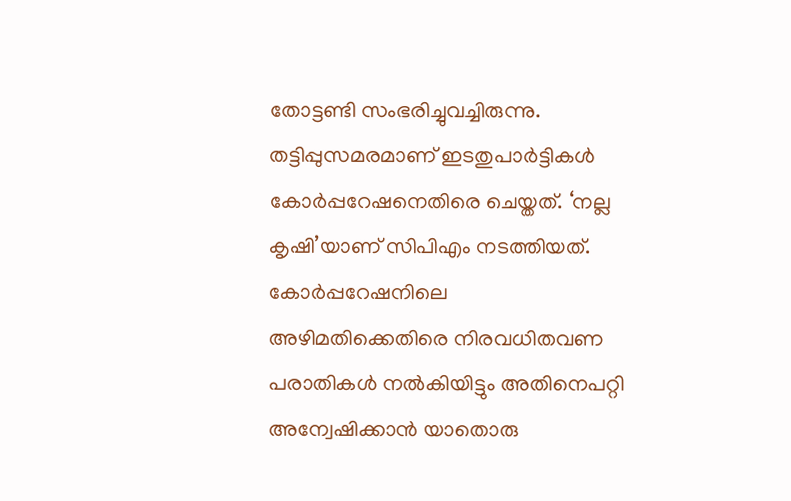തോട്ടണ്ടി സംഭരിച്ചുവച്ചിരുന്നു. തട്ടിപ്പുസമരമാണ് ഇടതുപാര്‍ട്ടികള്‍ കോര്‍പ്പറേഷനെതിരെ ചെയ്തത്. ‘നല്ല കൃഷി’യാണ് സിപിഎം നടത്തിയത്. കോര്‍പ്പറേഷനിലെ അഴിമതിക്കെതിരെ നിരവധിതവണ പരാതികള്‍ നല്‍കിയിട്ടും അതിനെപറ്റി അന്വേഷിക്കാന്‍ യാതൊരു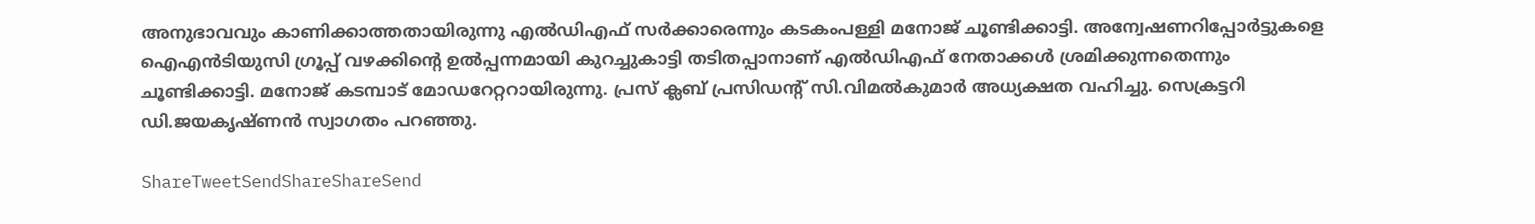അനുഭാവവും കാണിക്കാത്തതായിരുന്നു എല്‍ഡിഎഫ് സര്‍ക്കാരെന്നും കടകംപള്ളി മനോജ് ചൂണ്ടിക്കാട്ടി. അന്വേഷണറിപ്പോര്‍ട്ടുകളെ ഐഎന്‍ടിയുസി ഗ്രൂപ്പ് വഴക്കിന്റെ ഉല്‍പ്പന്നമായി കുറച്ചുകാട്ടി തടിതപ്പാനാണ് എല്‍ഡിഎഫ് നേതാക്കള്‍ ശ്രമിക്കുന്നതെന്നും ചൂണ്ടിക്കാട്ടി. മനോജ് കടമ്പാട് മോഡറേറ്ററായിരുന്നു. പ്രസ് ക്ലബ് പ്രസിഡന്റ് സി.വിമല്‍കുമാര്‍ അധ്യക്ഷത വഹിച്ചു. സെക്രട്ടറി ഡി.ജയകൃഷ്ണന്‍ സ്വാഗതം പറഞ്ഞു.

ShareTweetSendShareShareSend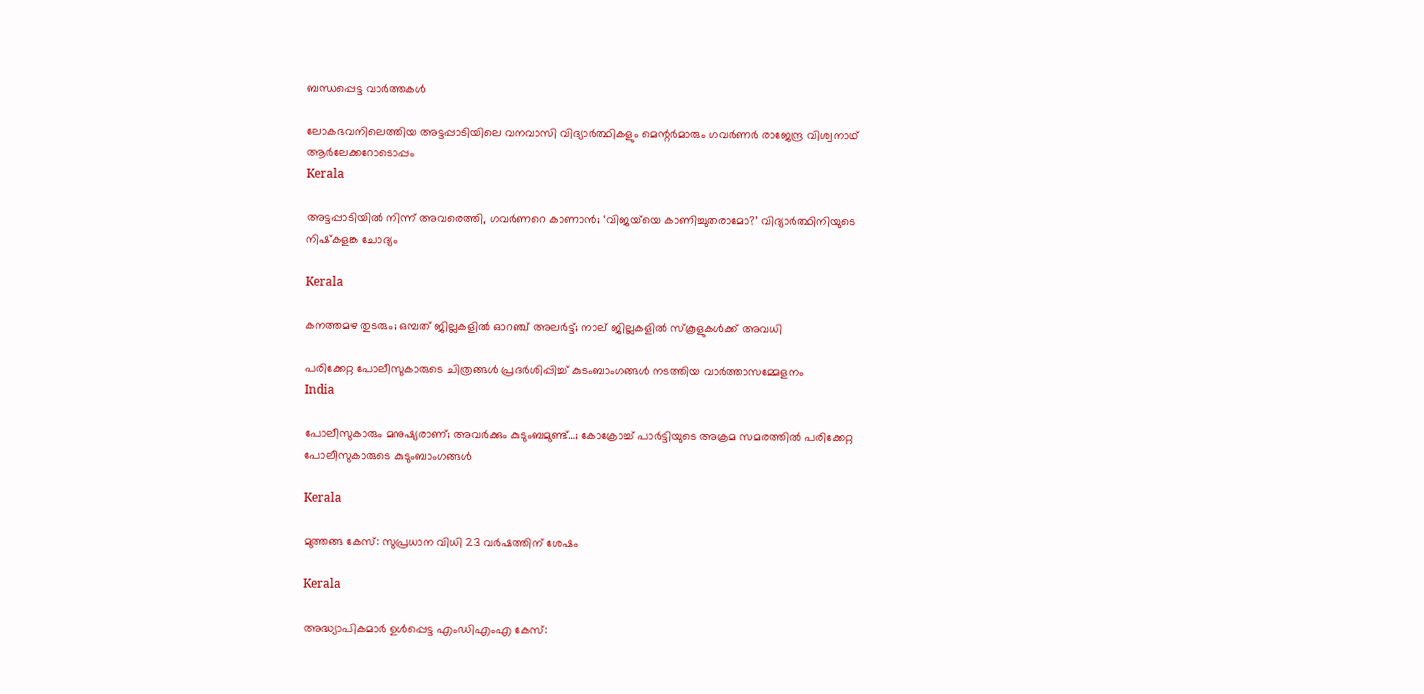ബന്ധപ്പെട്ട വാര്‍ത്തകള്‍

ലോകഭവനിലെത്തിയ അട്ടപ്പാടിയിലെ വനവാസി വിദ്യാര്‍ത്ഥികളും മെന്റര്‍മാരും ഗവര്‍ണര്‍ രാജേന്ദ്ര വിശ്വനാഥ്
ആര്‍ലേക്കറോടൊപ്പം
Kerala

അട്ടപ്പാടിയില്‍ നിന്ന് അവരെത്തി, ഗവര്‍ണറെ കാണാന്‍; ‘വിജയ്‌യെ കാണിച്ചുതരാമോ?’ വിദ്യാര്‍ത്ഥിനിയുടെ നിഷ്‌കളങ്ക ചോദ്യം

Kerala

കനത്തമഴ തുടരും; ഒമ്പത് ജില്ലകളില്‍ ഓറഞ്ച് അലര്‍ട്ട്; നാല് ജില്ലകളിൽ സ്കൂളുകൾക്ക് അവധി

പരിക്കേറ്റ പോലീസുകാരുടെ ചിത്രങ്ങള്‍ പ്രദര്‍ശിപ്പിച്ച് കുടംബാംഗങ്ങള്‍ നടത്തിയ വാര്‍ത്താസമ്മേളനം
India

പോലീസുകാരും മനുഷ്യരാണ്; അവര്‍ക്കും കുടുംബമുണ്ട്…; കോക്രോച്ച് പാര്‍ട്ടിയുടെ അക്രമ സമരത്തില്‍ പരിക്കേറ്റ പോലീസുകാരുടെ കുടുംബാംഗങ്ങള്‍

Kerala

മുത്തങ്ങ കേസ്: സുപ്രധാന വിധി 23 വര്‍ഷത്തിന് ശേഷം

Kerala

അദ്ധ്യാപികമാര്‍ ഉള്‍പ്പെട്ട എംഡിഎംഎ കേസ്: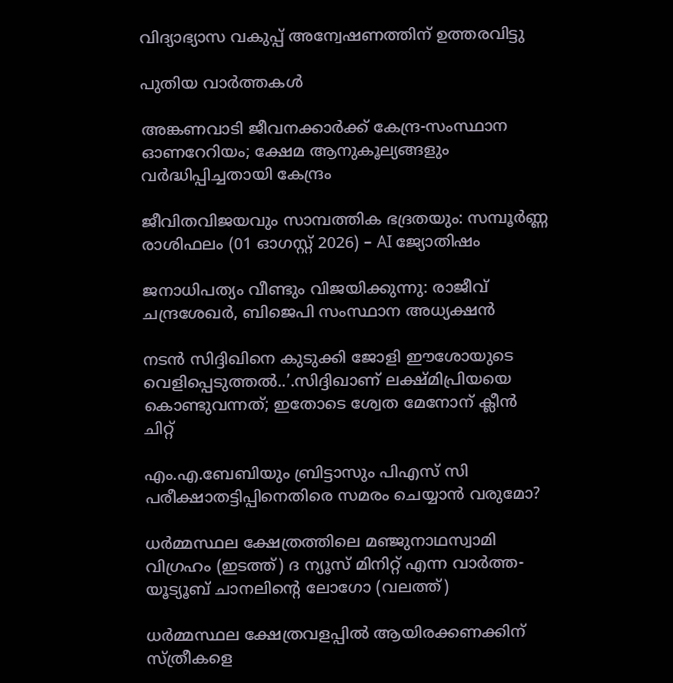വിദ്യാഭ്യാസ വകുപ്പ് അന്വേഷണത്തിന് ഉത്തരവിട്ടു

പുതിയ വാര്‍ത്തകള്‍

അങ്കണവാടി ജീവനക്കാര്‍ക്ക് കേന്ദ്ര-സംസ്ഥാന ഓണറേറിയം; ക്ഷേമ ആനുകൂല്യങ്ങളും വര്‍ദ്ധിപ്പിച്ചതായി കേന്ദ്രം

ജീവിതവിജയവും സാമ്പത്തിക ഭദ്രതയും: സമ്പൂർണ്ണ രാശിഫലം (01 ഓഗസ്റ്റ് 2026) – AI ജ്യോതിഷം

ജനാധിപത്യം വീണ്ടും വിജയിക്കുന്നു: രാജീവ്‌ ചന്ദ്രശേഖർ, ബിജെപി സംസ്ഥാന അധ്യക്ഷൻ

നടന്‍ സിദ്ദിഖിനെ കുടുക്കി ജോളി ഈശോയുടെ വെളിപ്പെടുത്തല്‍..’.സിദ്ദിഖാണ് ലക്ഷ്മിപ്രിയയെ കൊണ്ടുവന്നത്; ഇതോടെ ശ്വേത മേനോന് ക്ലീന്‍ ചിറ്റ്

എം.എ.ബേബിയും ബ്രിട്ടാസും പിഎസ് സി പരീക്ഷാതട്ടിപ്പിനെതിരെ സമരം ചെയ്യാന്‍ വരുമോ?

ധര്‍മ്മസ്ഥല ക്ഷേത്രത്തിലെ മഞ്ജുനാഥസ്വാമി വിഗ്രഹം (ഇടത്ത്) ദ ന്യൂസ് മിനിറ്റ് എന്ന വാര്‍ത്ത-യൂട്യൂബ് ചാനലിന്‍റെ ലോഗോ (വലത്ത്)

ധര്‍മ്മസ്ഥല ക്ഷേത്രവളപ്പില്‍ ആയിരക്കണക്കിന് സ്ത്രീകളെ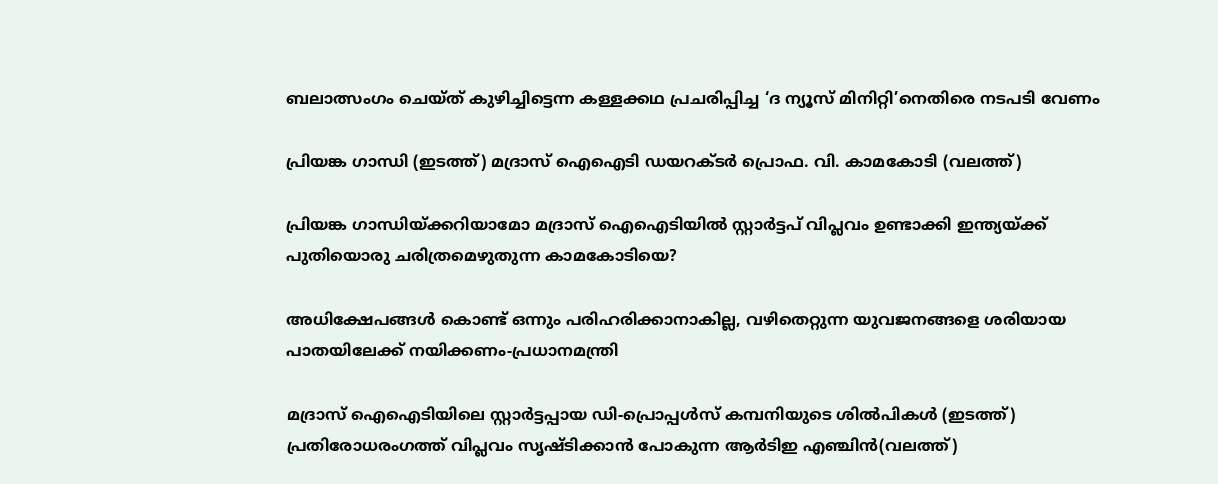ബലാത്സംഗം ചെയ്ത് കുഴിച്ചിട്ടെന്ന കള്ളക്കഥ പ്രചരിപ്പിച്ച ‘ദ ന്യൂസ് മിനിറ്റി’നെതിരെ നടപടി വേണം

പ്രിയങ്ക ഗാന്ധി (ഇടത്ത്) മദ്രാസ് ഐഐടി ഡയറക്ടര്‍ പ്രൊഫ. വി. കാമകോടി (വലത്ത്)

പ്രിയങ്ക ഗാന്ധിയ്‌ക്കറിയാമോ മദ്രാസ് ഐഐടിയില്‍ സ്റ്റാര്‍ട്ടപ് വിപ്ലവം ഉണ്ടാക്കി ഇന്ത്യയ്‌ക്ക് പുതിയൊരു ചരിത്രമെഴുതുന്ന കാമകോടിയെ?

അധിക്ഷേപങ്ങള്‍ കൊണ്ട് ഒന്നും പരിഹരിക്കാനാകില്ല, വഴിതെറ്റുന്ന യുവജനങ്ങളെ ശരിയായ പാതയിലേക്ക് നയിക്കണം-പ്രധാനമന്ത്രി

മദ്രാസ് ഐഐടിയിലെ സ്റ്റാര്‍ട്ടപ്പായ ഡി-പ്രൊപ്പള്‍സ് കമ്പനിയുടെ ശില്‍പികള്‍ (ഇടത്ത്) പ്രതിരോധരംഗത്ത് വിപ്ലവം സൃഷ്ടിക്കാന്‍ പോകുന്ന ആര്‍ടിഇ എഞ്ചിന്‍(വലത്ത്)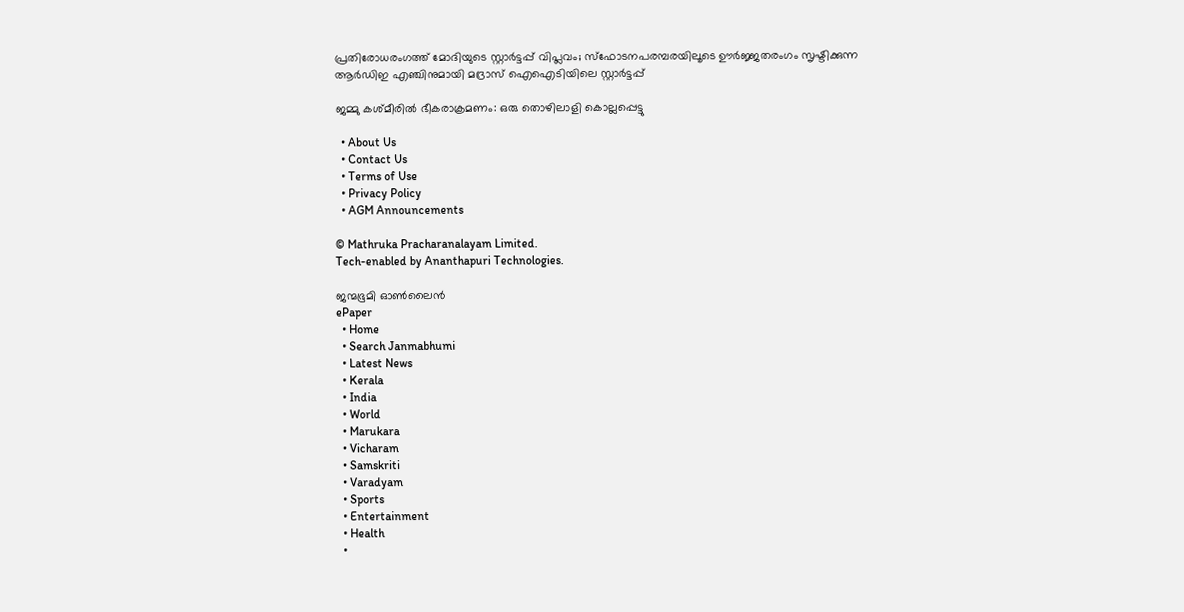പ്രതിരോധരംഗത്ത് മോദിയുടെ സ്റ്റാര്‍ട്ടപ്പ് വിപ്ലവം; സ്ഫോടനപരമ്പരയിലൂടെ ഊര്‍ജ്ജതരംഗം സൃഷ്ടിക്കുന്ന ആര്‍ഡിഇ എഞ്ചിനുമായി മദ്രാസ് ഐഐടിയിലെ സ്റ്റാര്‍ട്ടപ്പ്

ജമ്മു കശ്മീരില്‍ ഭീകരാക്രമണം: ഒരു തൊഴിലാളി കൊല്ലപ്പെട്ടു

  • About Us
  • Contact Us
  • Terms of Use
  • Privacy Policy
  • AGM Announcements

© Mathruka Pracharanalayam Limited.
Tech-enabled by Ananthapuri Technologies.

ജന്മഭൂമി ഓണ്‍ലൈന്‍
ePaper
  • Home
  • Search Janmabhumi
  • Latest News
  • Kerala
  • India
  • World
  • Marukara
  • Vicharam
  • Samskriti
  • Varadyam
  • Sports
  • Entertainment
  • Health
  •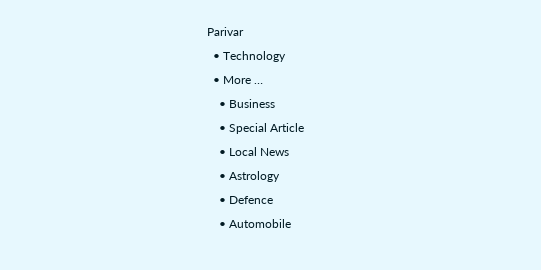Parivar
  • Technology
  • More …
    • Business
    • Special Article
    • Local News
    • Astrology
    • Defence
    • Automobile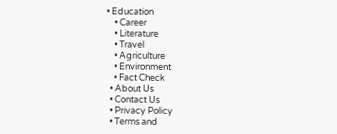• Education
    • Career
    • Literature
    • Travel
    • Agriculture
    • Environment
    • Fact Check
  • About Us
  • Contact Us
  • Privacy Policy
  • Terms and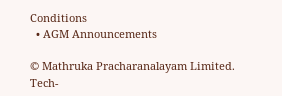Conditions
  • AGM Announcements

© Mathruka Pracharanalayam Limited.
Tech-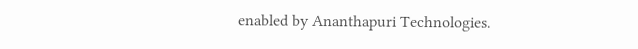enabled by Ananthapuri Technologies.